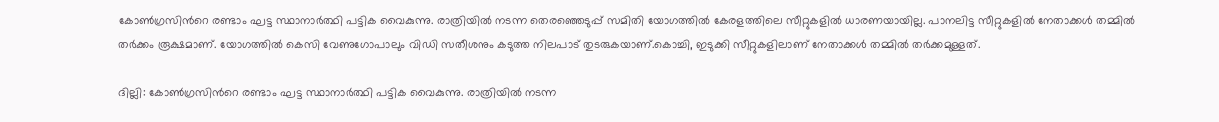കോണ്‍ഗ്രസിന്‍റെ രണ്ടാം ഘട്ട സ്ഥാനാര്‍ത്ഥി പട്ടിക വൈകുന്നു. രാത്രിയിൽ നടന്ന തെരഞ്ഞെടുപ്പ് സമിതി യോഗത്തിൽ കേരളത്തിലെ സീറ്റുകളിൽ ധാരണയായില്ല. പാനലിട്ട സീറ്റുകളിൽ നേതാക്കള്‍ തമ്മിൽ തര്‍ക്കം രൂക്ഷമാണ്. യോഗത്തിൽ കെസി വേണുഗോപാലും വിഡി സതീശനും കടുത്ത നിലപാട് തുടരുകയാണ്.കൊച്ചി, ഇടുക്കി സീറ്റുകളിലാണ് നേതാക്കള്‍ തമ്മിൽ തര്‍ക്കമുള്ളത്.

ദില്ലി: കോണ്‍ഗ്രസിന്‍റെ രണ്ടാം ഘട്ട സ്ഥാനാര്‍ത്ഥി പട്ടിക വൈകുന്നു. രാത്രിയിൽ നടന്ന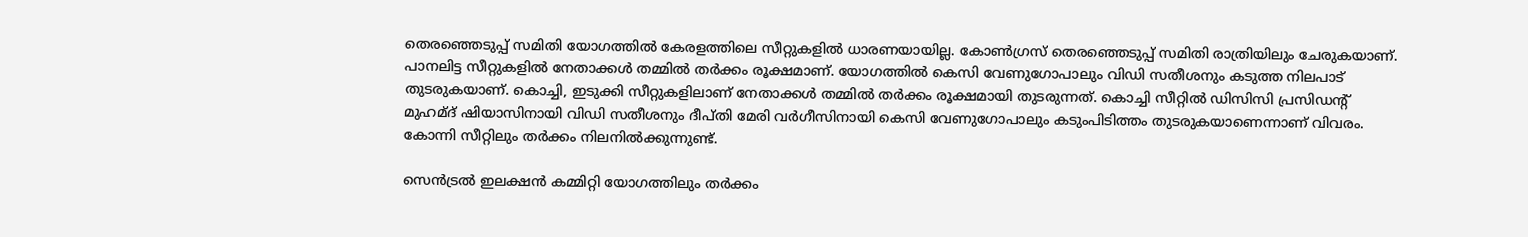തെരഞ്ഞെടുപ്പ് സമിതി യോഗത്തിൽ കേരളത്തിലെ സീറ്റുകളിൽ ധാരണയായില്ല. കോണ്‍ഗ്രസ് തെരഞ്ഞെടുപ്പ് സമിതി രാത്രിയിലും ചേരുകയാണ്. പാനലിട്ട സീറ്റുകളിൽ നേതാക്കള്‍ തമ്മിൽ തര്‍ക്കം രൂക്ഷമാണ്. യോഗത്തിൽ കെസി വേണുഗോപാലും വിഡി സതീശനും കടുത്ത നിലപാട് തുടരുകയാണ്. കൊച്ചി, ഇടുക്കി സീറ്റുകളിലാണ് നേതാക്കള്‍ തമ്മിൽ തര്‍ക്കം രൂക്ഷമായി തുടരുന്നത്. കൊച്ചി സീറ്റിൽ ഡിസിസി പ്രസിഡന്‍റ് മുഹമ്ദ് ഷിയാസിനായി വിഡി സതീശനും ദീപ്തി മേരി വര്‍ഗീസിനായി കെസി വേണുഗോപാലും കടുംപിടിത്തം തുടരുകയാണെന്നാണ് വിവരം. കോന്നി സീറ്റിലും തര്‍ക്കം നിലനിൽക്കുന്നുണ്ട്.

സെന്‍ട്രൽ ഇലക്ഷൻ കമ്മിറ്റി യോഗത്തിലും തര്‍ക്കം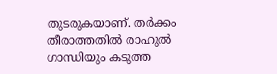തുടരുകയാണ്. തര്‍ക്കം തീരാത്തതിൽ രാഹുൽ ഗാന്ധിയും കടുത്ത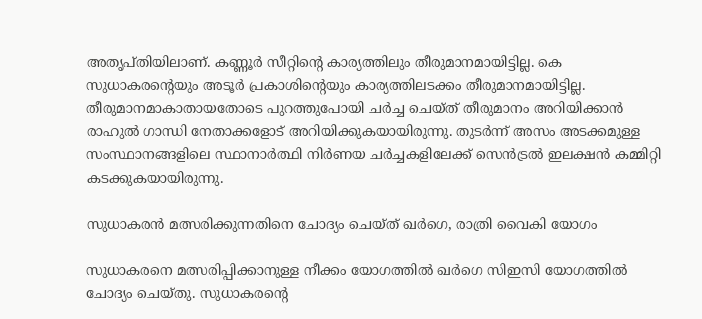അതൃപ്തിയിലാണ്. കണ്ണൂര്‍ സീറ്റിന്‍റെ കാര്യത്തിലും തീരുമാനമായിട്ടില്ല. കെ സുധാകരന്‍റെയും അടൂര്‍ പ്രകാശിന്‍റെയും കാര്യത്തിലടക്കം തീരുമാനമായിട്ടില്ല. തീരുമാനമാകാതായതോടെ പുറത്തുപോയി ചര്‍ച്ച ചെയ്ത് തീരുമാനം അറിയിക്കാൻ രാഹുൽ ഗാന്ധി നേതാക്കളോട് അറിയിക്കുകയായിരുന്നു. തുടര്‍ന്ന് അസം അടക്കമുള്ള സംസ്ഥാനങ്ങളിലെ സ്ഥാനാര്‍ത്ഥി നിര്‍ണയ ചര്‍ച്ചകളിലേക്ക് സെന്‍ട്രൽ ഇലക്ഷൻ കമ്മിറ്റി കടക്കുകയായിരുന്നു.

സുധാകരൻ മത്സരിക്കുന്നതിനെ ചോദ്യം ചെയ്ത് ഖര്‍ഗെ, രാത്രി വൈകി യോഗം

സുധാകരനെ മത്സരിപ്പിക്കാനുള്ള നീക്കം യോഗത്തിൽ ഖര്‍ഗെ സിഇസി യോഗത്തിൽ ചോദ്യം ചെയ്തു. സുധാകരന്‍റെ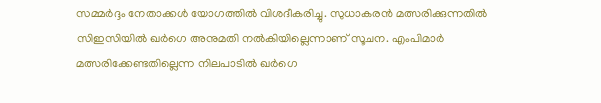സമ്മർദ്ദം നേതാക്കള്‍ യോഗത്തിൽ വിശദീകരിച്ചു. സുധാകരൻ മത്സരിക്കുന്നതിൽ സിഇസിയിൽ ഖർഗെ അനുമതി നൽകിയില്ലെന്നാണ് സൂചന. എംപിമാര്‍ മത്സരിക്കേണ്ടതില്ലെന്ന നിലപാടിൽ ഖര്‍ഗെ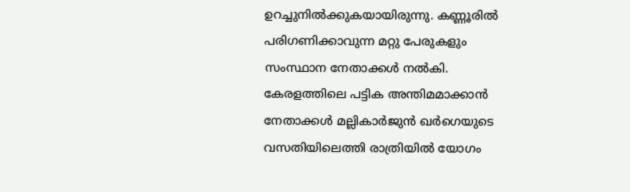ഉറച്ചുനിൽക്കുകയായിരുന്നു. കണ്ണൂരിൽ പരിഗണിക്കാവുന്ന മറ്റു പേരുകളും സംസ്ഥാന നേതാക്കള്‍ നൽകി. കേരളത്തിലെ പട്ടിക അന്തിമമാക്കാൻ നേതാക്കൾ മല്ലികാർജുൻ ഖർഗെയുടെ വസതിയിലെത്തി രാത്രിയിൽ യോഗം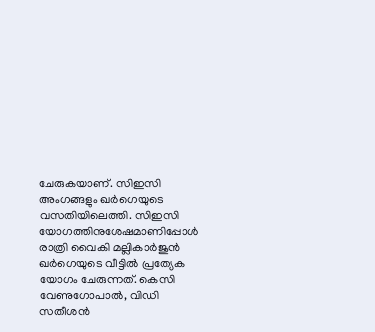ചേരുകയാണ്. സിഇസി അംഗങ്ങളും ഖര്‍ഗെയുടെ വസതിയിലെത്തി. സിഇസി യോഗത്തിനുശേഷമാണിപ്പോള്‍ രാത്രി വൈകി മല്ലികാര്‍ജുൻ ഖര്‍ഗെയുടെ വീട്ടിൽ പ്രത്യേക യോഗം ചേരുന്നത്. കെസി വേണുഗോപാൽ, വിഡി സതീശൻ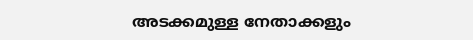അടക്കമുള്ള നേതാക്കളും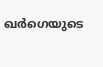ഖര്‍ഗെയുടെ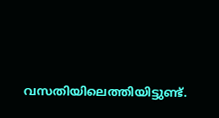വസതിയിലെത്തിയിട്ടുണ്ട്.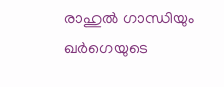രാഹുൽ ഗാന്ധിയും ഖര്‍ഗെയുടെ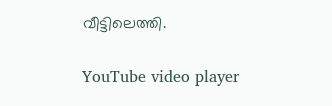വീട്ടിലെത്തി.

YouTube video player